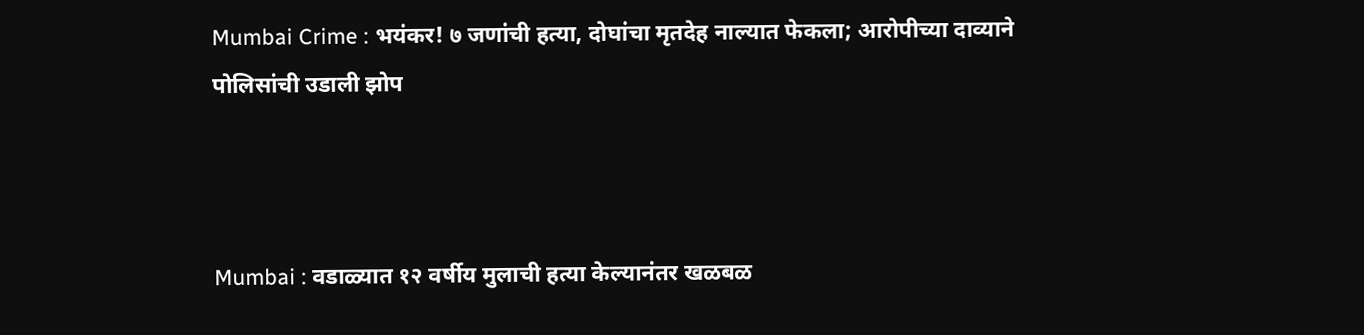Mumbai Crime : भयंकर! ७ जणांची हत्या, दोघांचा मृतदेह नाल्यात फेकला; आरोपीच्या दाव्याने पोलिसांची उडाली झोप



Mumbai : वडाळ्यात १२ वर्षीय मुलाची हत्या केल्यानंतर खळबळ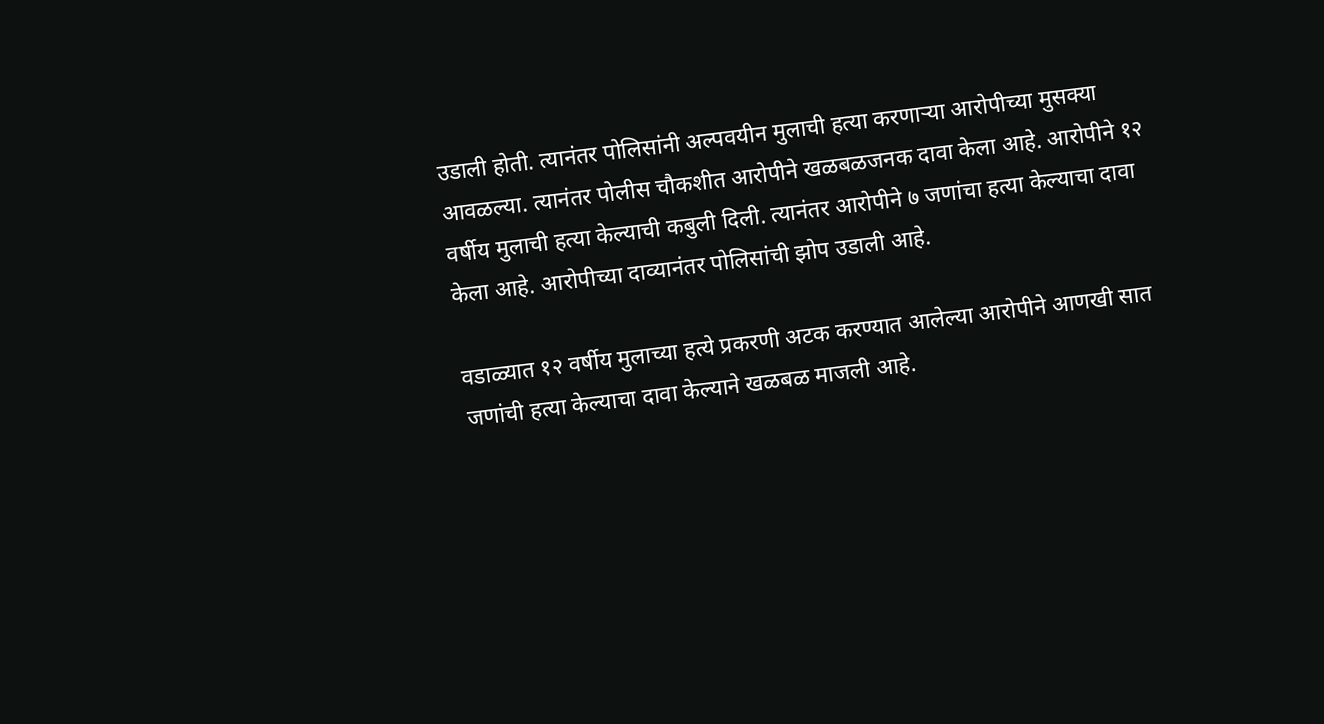उडाली होती. त्यानंतर पोलिसांनी अल्पवयीन मुलाची हत्या करणाऱ्या आरोपीच्या मुसक्या आवळल्या. त्यानंतर पोलीस चौकशीत आरोपीने खळबळजनक दावा केला आहे. आरोपीने १२ वर्षीय मुलाची हत्या केल्याची कबुली दिली. त्यानंतर आरोपीने ७ जणांचा हत्या केल्याचा दावा केला आहे. आरोपीच्या दाव्यानंतर पोलिसांची झोप उडाली आहे.

वडाळ्यात १२ वर्षीय मुलाच्या हत्ये प्रकरणी अटक करण्यात आलेल्या आरोपीने आणखी सात जणांची हत्या केल्याचा दावा केल्याने खळबळ माजली आहे.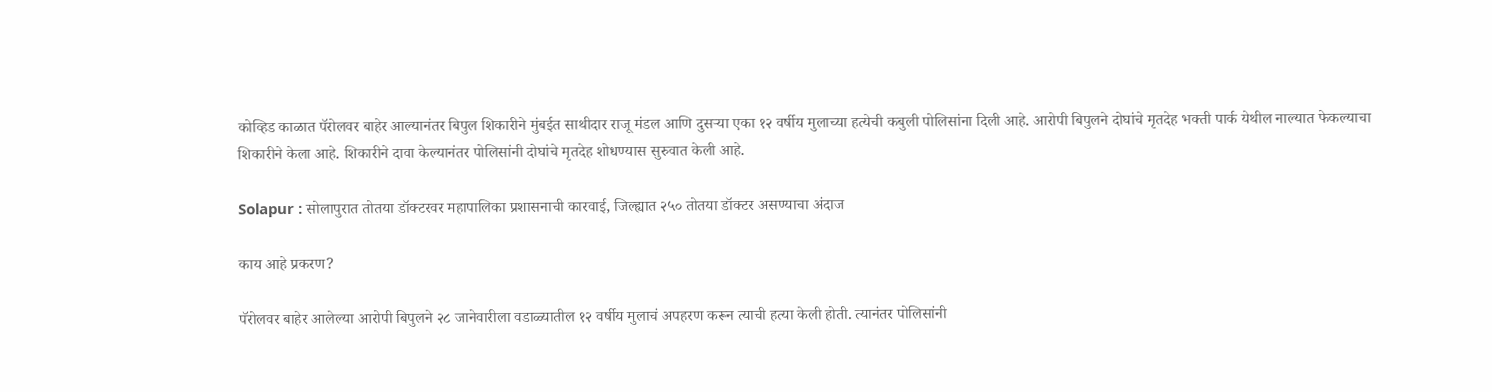कोव्हिड काळात पॅरोलवर बाहेर आल्यानंतर बिपुल शिकारीने मुंबईत साथीदार राजू मंडल आणि दुसऱ्या एका १२ वर्षीय मुलाच्या हत्येची कबुली पोलिसांना दिली आहे. आरोपी बिपुलने दोघांचे मृतदेह भक्ती पार्क येथील नाल्यात फेकल्याचा शिकारीने केला आहे. शिकारीने दावा केल्यानंतर पोलिसांनी दोघांचे मृतदेह शोधण्यास सुरुवात केली आहे.

Solapur : सोलापुरात तोतया डॉक्टरवर महापालिका प्रशासनाची कारवाई, जिल्ह्यात २५० तोतया डॉक्टर असण्याचा अंदाज

काय आहे प्रकरण?

पॅरोलवर बाहेर आलेल्या आरोपी बिपुलने २८ जानेवारीला वडाळ्यातील १२ वर्षीय मुलाचं अपहरण करून त्याची हत्या केली होती. त्यानंतर पोलिसांनी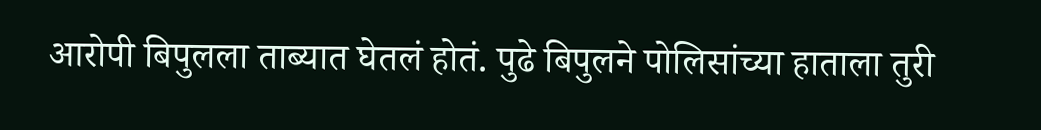आरोपी बिपुलला ताब्यात घेतलं होतं. पुढे बिपुलने पोलिसांच्या हाताला तुरी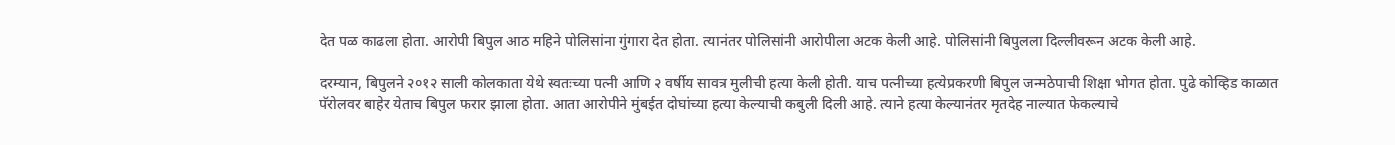देत पळ काढला होता. आरोपी बिपुल आठ महिने पोलिसांना गुंगारा देत होता. त्यानंतर पोलिसांनी आरोपीला अटक केली आहे. पोलिसांनी बिपुलला दिल्लीवरून अटक केली आहे.

दरम्यान, बिपुलने २०१२ साली कोलकाता येथे स्वतःच्या पत्नी आणि २ वर्षीय सावत्र मुलीची हत्या केली होती. याच पत्नीच्या हत्येप्रकरणी बिपुल जन्मठेपाची शिक्षा भोगत होता. पुढे कोव्हिड काळात पॅरोलवर बाहेर येताच बिपुल फरार झाला होता. आता आरोपीने मुंबईत दोघांच्या हत्या केल्याची कबुली दिली आहे. त्याने हत्या केल्यानंतर मृतदेह नाल्यात फेकल्याचे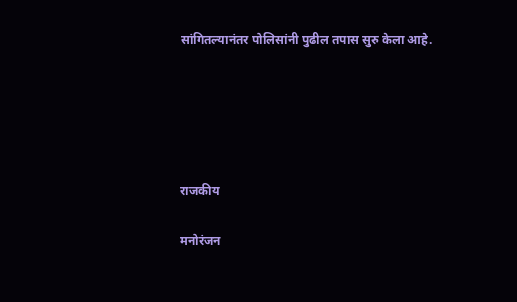सांगितल्यानंतर पोलिसांनी पुढील तपास सुरु केला आहे.





राजकीय

मनोरंजन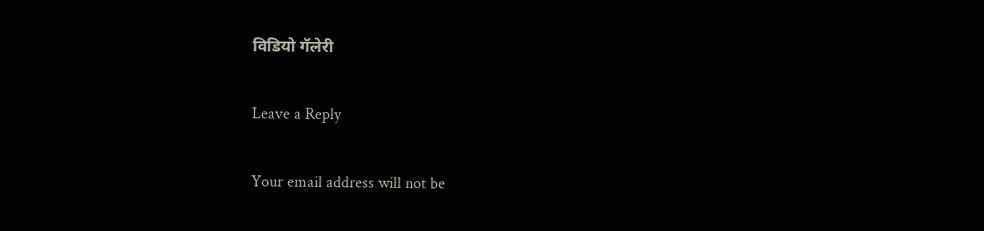विडियो गॅलेरी

Leave a Reply

Your email address will not be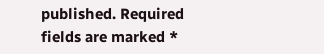published. Required fields are marked *